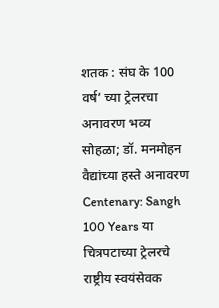शतक : संघ के 100 वर्ष’ च्या ट्रेलरचा अनावरण भव्य सोहळा; डॉ. मनमोहन वैद्यांच्या हस्ते अनावरण
Centenary: Sangh 100 Years या चित्रपटाच्या ट्रेलरचे राष्ट्रीय स्वयंसेवक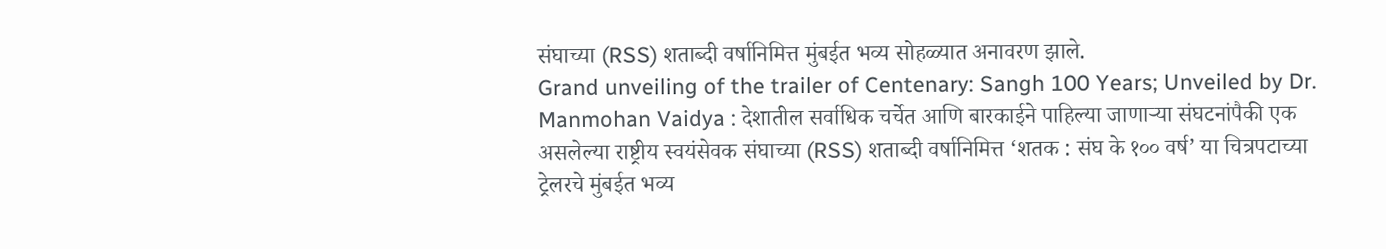संघाच्या (RSS) शताब्दी वर्षानिमित्त मुंबईत भव्य सोहळ्यात अनावरण झाले.
Grand unveiling of the trailer of Centenary: Sangh 100 Years; Unveiled by Dr. Manmohan Vaidya : देशातील सर्वाधिक चर्चेत आणि बारकाईने पाहिल्या जाणाऱ्या संघटनांपैकी एक असलेल्या राष्ट्रीय स्वयंसेवक संघाच्या (RSS) शताब्दी वर्षानिमित्त ‘शतक : संघ के १०० वर्ष’ या चित्रपटाच्या ट्रेलरचे मुंबईत भव्य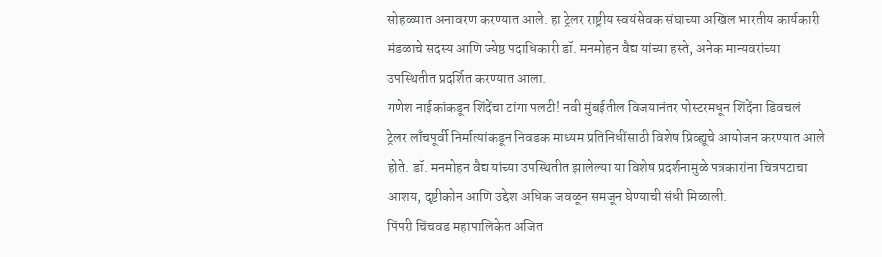सोहळ्यात अनावरण करण्यात आले. हा ट्रेलर राष्ट्रीय स्वयंसेवक संघाच्या अखिल भारतीय कार्यकारी मंडळाचे सदस्य आणि ज्येष्ठ पदाधिकारी डॉ. मनमोहन वैद्य यांच्या हस्ते, अनेक मान्यवरांच्या उपस्थितीत प्रदर्शित करण्यात आला.
गणेश नाईकांकडून शिंदेंचा टांगा पलटी! नवी मुंबईतील विजयानंतर पोस्टरमधून शिंदेंना डिवचलं
ट्रेलर लाँचपूर्वी निर्मात्यांकडून निवडक माध्यम प्रतिनिधींसाठी विशेष प्रिव्ह्यूचे आयोजन करण्यात आले होते. डॉ. मनमोहन वैद्य यांच्या उपस्थितीत झालेल्या या विशेष प्रदर्शनामुळे पत्रकारांना चित्रपटाचा आशय, दृष्टीकोन आणि उद्देश अधिक जवळून समजून घेण्याची संधी मिळाली.
पिंपरी चिंचवड महापालिकेत अजित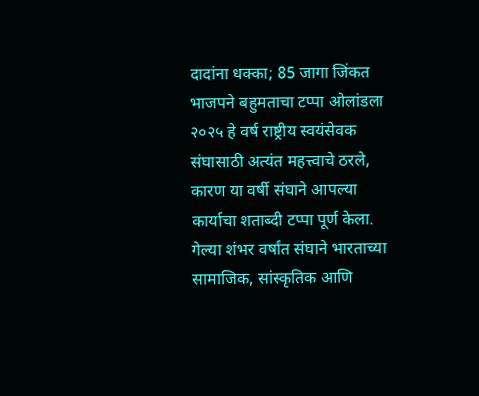दादांना धक्का; 85 जागा जिंकत भाजपने बहुमताचा टप्पा ओलांडला
२०२५ हे वर्ष राष्ट्रीय स्वयंसेवक संघासाठी अत्यंत महत्त्वाचे ठरले, कारण या वर्षी संघाने आपल्या कार्याचा शताब्दी टप्पा पूर्ण केला. गेल्या शंभर वर्षांत संघाने भारताच्या सामाजिक, सांस्कृतिक आणि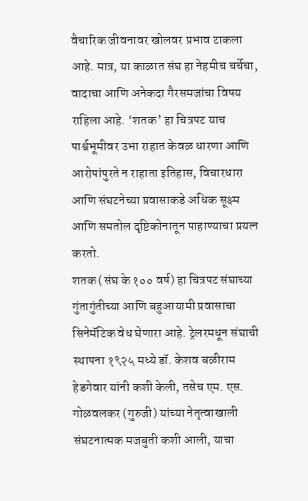वैचारिक जीवनावर खोलवर प्रभाव टाकला आहे. मात्र, या काळात संघ हा नेहमीच चर्चेचा, वादाचा आणि अनेकदा गैरसमजांचा विषय राहिला आहे. ‘शतक’ हा चित्रपट याच पार्श्वभूमीवर उभा राहात केवळ धारणा आणि आरोपांपुरते न राहाता इतिहास, विचारधारा आणि संघटनेच्या प्रवासाकडे अधिक सूक्ष्म आणि समतोल दृष्टिकोनातून पाहाण्याचा प्रयत्न करतो.
शतक (संघ के १०० वर्ष) हा चित्रपट संघाच्या गुंतागुंतीच्या आणि बहुआयामी प्रवासाचा सिनेमॅटिक वेध घेणारा आहे. ट्रेलरमधून संघाची स्थापना १९२५ मध्ये डॉ. केशव बळीराम हेडगेवार यांनी कशी केली, तसेच एम. एस. गोळवलकर (गुरुजी) यांच्या नेतृत्वाखाली संघटनात्मक मजबुती कशी आली, याचा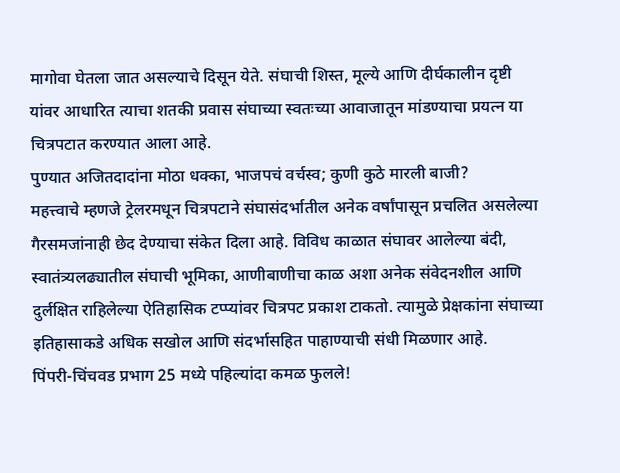मागोवा घेतला जात असल्याचे दिसून येते. संघाची शिस्त, मूल्ये आणि दीर्घकालीन दृष्टी यांवर आधारित त्याचा शतकी प्रवास संघाच्या स्वतःच्या आवाजातून मांडण्याचा प्रयत्न या चित्रपटात करण्यात आला आहे.
पुण्यात अजितदादांना मोठा धक्का, भाजपचं वर्चस्व; कुणी कुठे मारली बाजी?
महत्त्वाचे म्हणजे ट्रेलरमधून चित्रपटाने संघासंदर्भातील अनेक वर्षांपासून प्रचलित असलेल्या गैरसमजांनाही छेद देण्याचा संकेत दिला आहे. विविध काळात संघावर आलेल्या बंदी, स्वातंत्र्यलढ्यातील संघाची भूमिका, आणीबाणीचा काळ अशा अनेक संवेदनशील आणि दुर्लक्षित राहिलेल्या ऐतिहासिक टप्प्यांवर चित्रपट प्रकाश टाकतो. त्यामुळे प्रेक्षकांना संघाच्या इतिहासाकडे अधिक सखोल आणि संदर्भासहित पाहाण्याची संधी मिळणार आहे.
पिंपरी-चिंचवड प्रभाग 25 मध्ये पहिल्यांदा कमळ फुलले!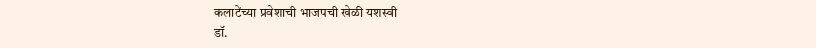कलाटेंच्या प्रवेशाची भाजपची खेळी यशस्वी
डॉ.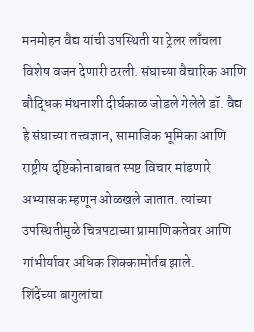मनमोहन वैद्य यांची उपस्थिती या ट्रेलर लाँचला विशेष वजन देणारी ठरली. संघाच्या वैचारिक आणि बौद्धिक मंथनाशी दीर्घकाळ जोडले गेलेले डॉ. वैद्य हे संघाच्या तत्त्वज्ञान, सामाजिक भूमिका आणि राष्ट्रीय दृष्टिकोनाबाबत स्पष्ट विचार मांडणारे अभ्यासक म्हणून ओळखले जातात. त्यांच्या उपस्थितीमुळे चित्रपटाच्या प्रामाणिकतेवर आणि गांभीर्यावर अधिक शिक्कामोर्तब झाले.
शिंदेंच्या बागुलांचा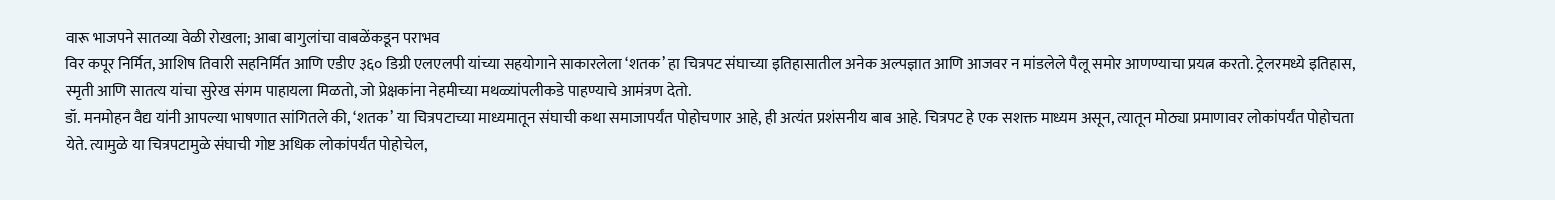वारू भाजपने सातव्या वेळी रोखला; आबा बागुलांचा वाबळेंकडून पराभव
विर कपूर निर्मित, आशिष तिवारी सहनिर्मित आणि एडीए ३६० डिग्री एलएलपी यांच्या सहयोगाने साकारलेला ‘शतक’ हा चित्रपट संघाच्या इतिहासातील अनेक अल्पज्ञात आणि आजवर न मांडलेले पैलू समोर आणण्याचा प्रयत्न करतो. ट्रेलरमध्ये इतिहास, स्मृती आणि सातत्य यांचा सुरेख संगम पाहायला मिळतो, जो प्रेक्षकांना नेहमीच्या मथळ्यांपलीकडे पाहण्याचे आमंत्रण देतो.
डॉ. मनमोहन वैद्य यांनी आपल्या भाषणात सांगितले की, ‘शतक’ या चित्रपटाच्या माध्यमातून संघाची कथा समाजापर्यंत पोहोचणार आहे, ही अत्यंत प्रशंसनीय बाब आहे. चित्रपट हे एक सशक्त माध्यम असून, त्यातून मोठ्या प्रमाणावर लोकांपर्यंत पोहोचता येते. त्यामुळे या चित्रपटामुळे संघाची गोष्ट अधिक लोकांपर्यंत पोहोचेल,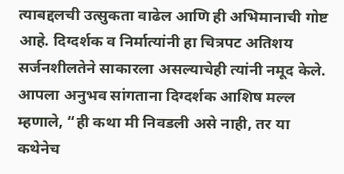त्याबद्दलची उत्सुकता वाढेल आणि ही अभिमानाची गोष्ट आहे. दिग्दर्शक व निर्मात्यांनी हा चित्रपट अतिशय सर्जनशीलतेने साकारला असल्याचेही त्यांनी नमूद केले.
आपला अनुभव सांगताना दिग्दर्शक आशिष मल्ल म्हणाले, “ही कथा मी निवडली असे नाही, तर या कथेनेच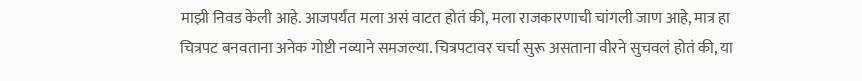माझी निवड केली आहे. आजपर्यंत मला असं वाटत होतं की, मला राजकारणाची चांगली जाण आहे, मात्र हा चित्रपट बनवताना अनेक गोष्टी नव्याने समजल्या. चित्रपटावर चर्चा सुरू असताना वीरने सुचवलं होतं की, या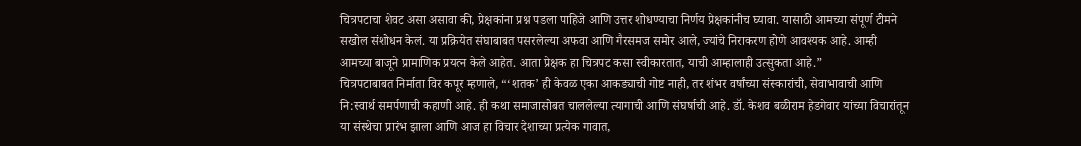चित्रपटाचा शेवट असा असावा की, प्रेक्षकांना प्रश्न पडला पाहिजे आणि उत्तर शोधण्याचा निर्णय प्रेक्षकांनीच घ्यावा. यासाठी आमच्या संपूर्ण टीमने सखोल संशोधन केलं. या प्रक्रियेत संघाबाबत पसरलेल्या अफवा आणि गैरसमज समोर आले, ज्यांचे निराकरण होणे आवश्यक आहे. आम्ही आमच्या बाजूने प्रामाणिक प्रयत्न केले आहेत. आता प्रेक्षक हा चित्रपट कसा स्वीकारतात, याची आम्हालाही उत्सुकता आहे.”
चित्रपटाबाबत निर्माता विर कपूर म्हणाले, “‘शतक’ ही केवळ एका आकड्याची गोष्ट नाही, तर शंभर वर्षांच्या संस्कारांची, सेवाभावाची आणि नि:स्वार्थ समर्पणाची कहाणी आहे. ही कथा समाजासोबत चाललेल्या त्यागाची आणि संघर्षाची आहे. डॉ. केशव बळीराम हेडगेवार यांच्या विचारांतून या संस्थेचा प्रारंभ झाला आणि आज हा विचार देशाच्या प्रत्येक गावात,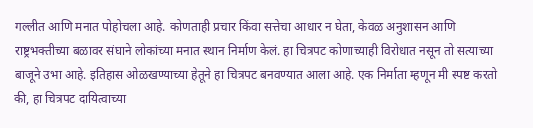गल्लीत आणि मनात पोहोचला आहे. कोणताही प्रचार किंवा सत्तेचा आधार न घेता, केवळ अनुशासन आणि राष्ट्रभक्तीच्या बळावर संघाने लोकांच्या मनात स्थान निर्माण केलं. हा चित्रपट कोणाच्याही विरोधात नसून तो सत्याच्या बाजूने उभा आहे. इतिहास ओळखण्याच्या हेतूने हा चित्रपट बनवण्यात आला आहे. एक निर्माता म्हणून मी स्पष्ट करतो की, हा चित्रपट दायित्वाच्या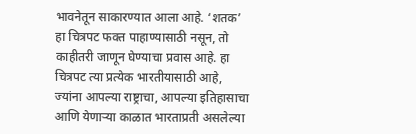भावनेतून साकारण्यात आला आहे. ‘शतक’ हा चित्रपट फक्त पाहाण्यासाठी नसून, तो काहीतरी जाणून घेण्याचा प्रवास आहे. हा चित्रपट त्या प्रत्येक भारतीयासाठी आहे, ज्यांना आपल्या राष्ट्राचा, आपल्या इतिहासाचा आणि येणाऱ्या काळात भारताप्रती असलेल्या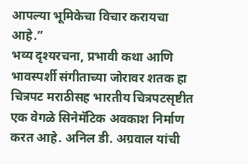आपल्या भूमिकेचा विचार करायचा आहे.”
भव्य दृश्यरचना, प्रभावी कथा आणि भावस्पर्शी संगीताच्या जोरावर शतक हा चित्रपट मराठीसह भारतीय चित्रपटसृष्टीत एक वेगळे सिनेमॅटिक अवकाश निर्माण करत आहे. अनिल डी. अग्रवाल यांची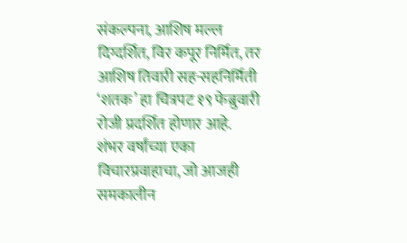संकल्पना, आशिष मल्ल दिग्दर्शित, विर कपूर निर्मित, तर आशिष तिवारी सह-सहनिर्मिती ‘शतक’ हा चित्रपट १९ फेब्रुवारी रोजी प्रदर्शित होणार आहे. शंभर वर्षांच्या एका विचारप्रवाहाचा, जो आजही समकालीन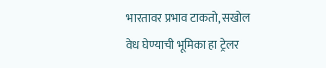भारतावर प्रभाव टाकतो, सखोल वेध घेण्याची भूमिका हा ट्रेलर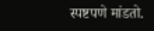स्पष्टपणे मांडतो.